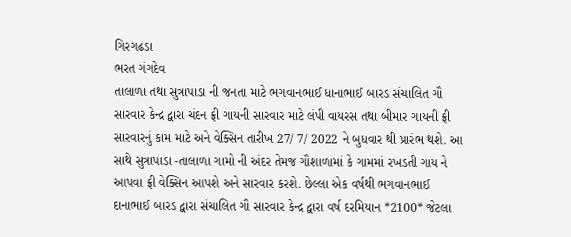ગિરગઢડા
ભરત ગંગદેવ
તાલાળા તથા સુત્રાપાડા ની જનતા માટે ભગવાનભાઈ ધાનાભાઈ બારડ સંચાલિત ગૌ સારવાર કેન્દ્ર દ્વારા ચંદન ફ્રી ગાયની સારવાર માટે લંપી વાયરસ તથા બીમાર ગાયની ફ્રી સારવારનું કામ માટે અને વેક્સિન તારીખ 27/ 7/ 2022 ને બુધવાર થી પ્રારંભ થશે. આ સાથે સુત્રાપાડા -તાલાળા ગામો ની અંદર તેમજ ગૌશાળામાં કે ગામમાં રખડતી ગાય ને આપવા ફ્રી વેક્સિન આપશે અને સારવાર કરશે. છેલ્લા એક વર્ષથી ભગવાનભાઈ દાનાભાઈ બારડ દ્વારા સંચાલિત ગૌ સારવાર કેન્દ્ર દ્વારા વર્ષ દરમિયાન *2100* જેટલા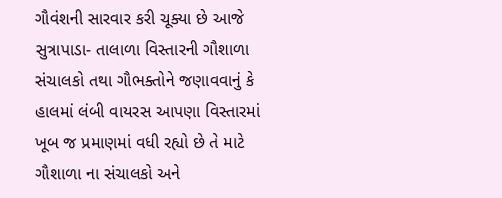ગૌવંશની સારવાર કરી ચૂક્યા છે આજે સુત્રાપાડા- તાલાળા વિસ્તારની ગૌશાળા સંચાલકો તથા ગૌભક્તોને જણાવવાનું કે હાલમાં લંબી વાયરસ આપણા વિસ્તારમાં ખૂબ જ પ્રમાણમાં વધી રહ્યો છે તે માટે ગૌશાળા ના સંચાલકો અને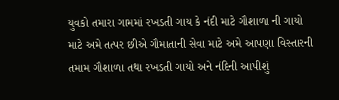યુવકો તમારા ગામમાં રખડતી ગાય કે નંદી માટે ગૌશાળા ની ગાયો માટે અમે તત્પર છીએ ગૌમાતાની સેવા માટે અમે આપણા વિસ્તારની તમામ ગૌશાળા તથા રખડતી ગાયો અને નંદિની આપીશું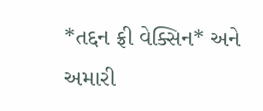*તદ્દન ફ્રી વેક્સિન* અને અમારી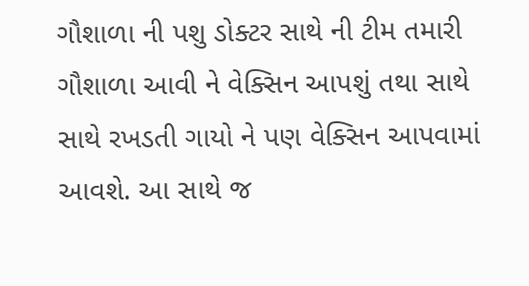ગૌશાળા ની પશુ ડોક્ટર સાથે ની ટીમ તમારી ગૌશાળા આવી ને વેક્સિન આપશું તથા સાથે સાથે રખડતી ગાયો ને પણ વેક્સિન આપવામાં આવશે. આ સાથે જ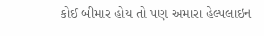કોઈ બીમાર હોય તો પણ અમારા હેલ્પલાઇન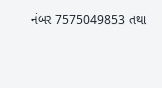નંબર 7575049853 તથા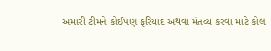અમારી ટીમને કોઈપણ ફરિયાદ અથવા મંતવ્ય કરવા માટે કોલ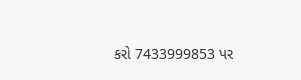કરો 7433999853 પર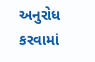અનુરોધ કરવામાં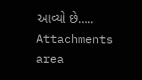આવ્યો છે…..
Attachments area